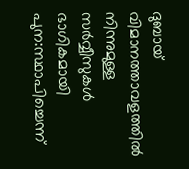ദുബായ് വിമാനത്താവളത്തില്‍ നിന്നുമുള്ള സര്‍വ്വീസുകള്‍ ഭാഗികമായി പുന:സ്ഥാപിച്ചെന്ന്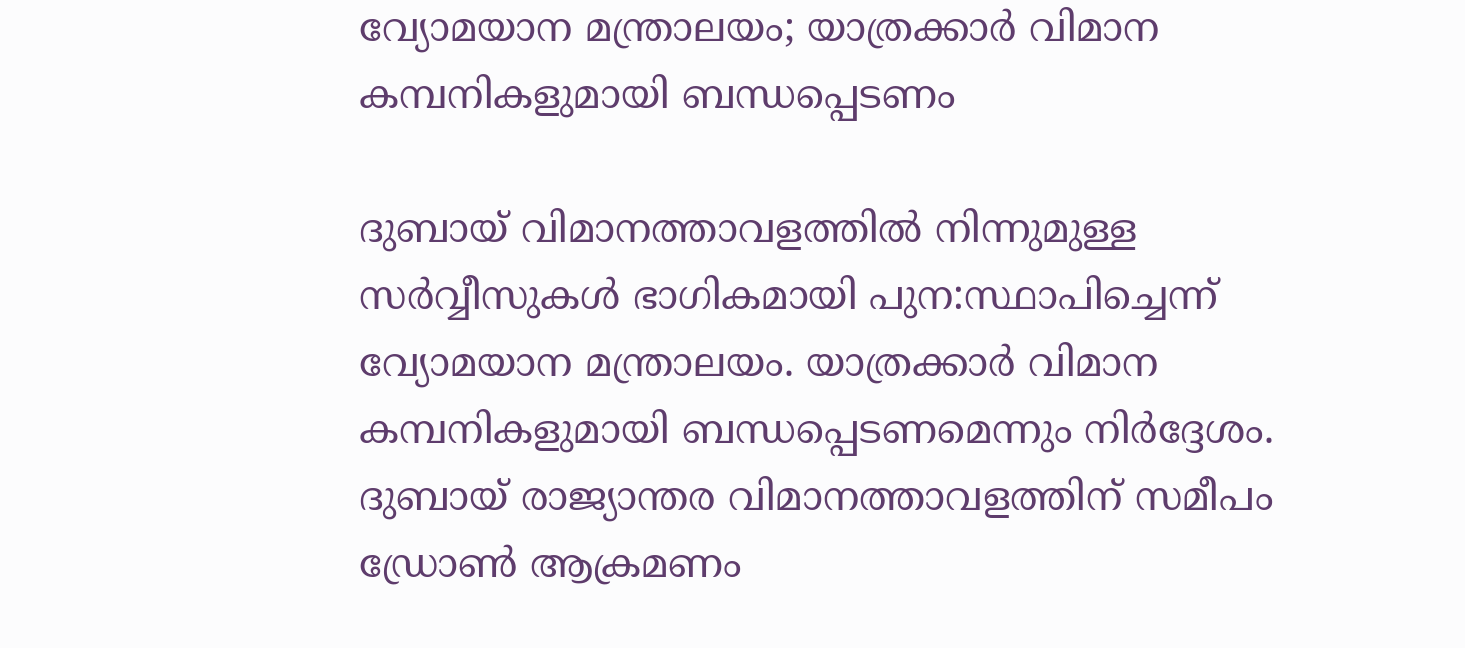വ്യോമയാന മന്ത്രാലയം; യാത്രക്കാര്‍ വിമാന കമ്പനികളുമായി ബന്ധപ്പെടണം

ദുബായ് വിമാനത്താവളത്തില്‍ നിന്നുമുള്ള സര്‍വ്വീസുകള്‍ ഭാഗികമായി പുന:സ്ഥാപിച്ചെന്ന് വ്യോമയാന മന്ത്രാലയം. യാത്രക്കാര്‍ വിമാന കമ്പനികളുമായി ബന്ധപ്പെടണമെന്നും നിര്‍ദ്ദേശം. ദുബായ് രാജ്യാന്തര വിമാനത്താവളത്തിന് സമീപം ഡ്രോണ്‍ ആക്രമണം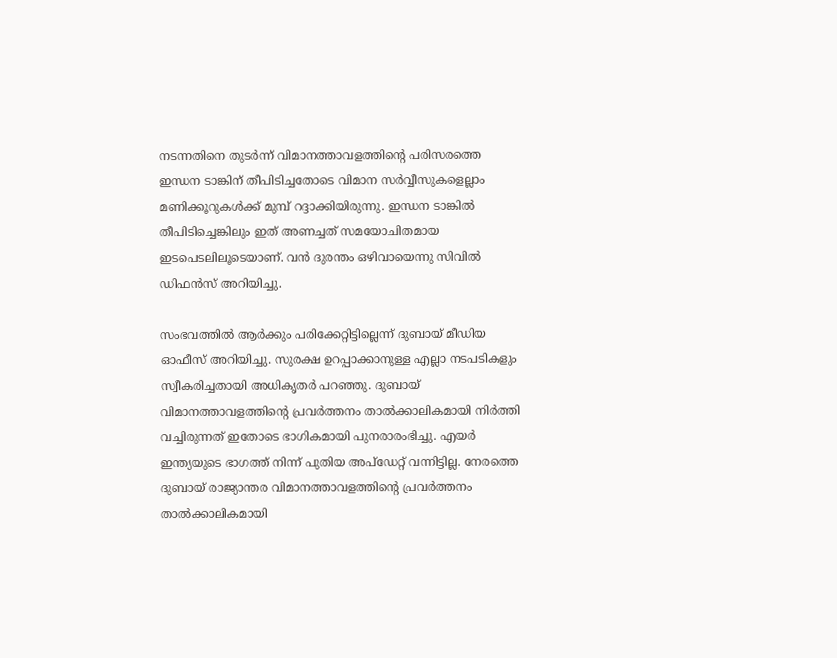നടന്നതിനെ തുടര്‍ന്ന് വിമാനത്താവളത്തിന്റെ പരിസരത്തെ ഇന്ധന ടാങ്കിന് തീപിടിച്ചതോടെ വിമാന സര്‍വ്വീസുകളെല്ലാം മണിക്കൂറുകള്‍ക്ക് മുമ്പ് റദ്ദാക്കിയിരുന്നു. ഇന്ധന ടാങ്കില്‍ തീപിടിച്ചെങ്കിലും ഇത് അണച്ചത് സമയോചിതമായ ഇടപെടലിലൂടെയാണ്. വന്‍ ദുരന്തം ഒഴിവായെന്നു സിവില്‍ ഡിഫന്‍സ് അറിയിച്ചു.

സംഭവത്തില്‍ ആര്‍ക്കും പരിക്കേറ്റിട്ടില്ലെന്ന് ദുബായ് മീഡിയ ഓഫീസ് അറിയിച്ചു. സുരക്ഷ ഉറപ്പാക്കാനുള്ള എല്ലാ നടപടികളും സ്വീകരിച്ചതായി അധികൃതര്‍ പറഞ്ഞു. ദുബായ് വിമാനത്താവളത്തിന്റെ പ്രവര്‍ത്തനം താല്‍ക്കാലികമായി നിര്‍ത്തി വച്ചിരുന്നത് ഇതോടെ ഭാഗികമായി പുനരാരംഭിച്ചു. എയര്‍ ഇന്ത്യയുടെ ഭാഗത്ത് നിന്ന് പുതിയ അപ്‌ഡേറ്റ് വന്നിട്ടില്ല. നേരത്തെ ദുബായ് രാജ്യാന്തര വിമാനത്താവളത്തിന്റെ പ്രവര്‍ത്തനം താല്‍ക്കാലികമായി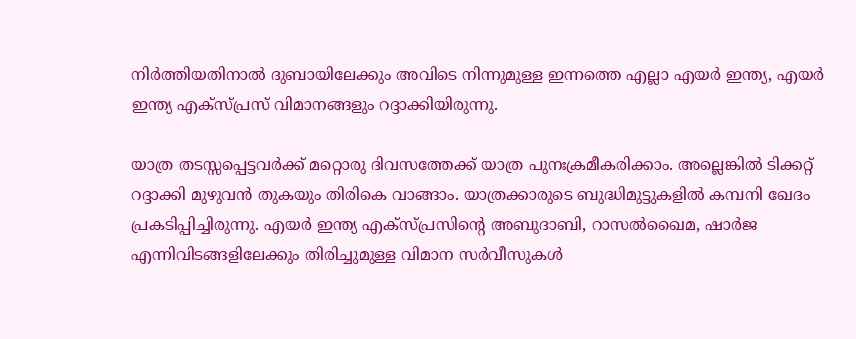നിര്‍ത്തിയതിനാല്‍ ദുബായിലേക്കും അവിടെ നിന്നുമുള്ള ഇന്നത്തെ എല്ലാ എയര്‍ ഇന്ത്യ, എയര്‍ ഇന്ത്യ എക്‌സ്പ്രസ് വിമാനങ്ങളും റദ്ദാക്കിയിരുന്നു.

യാത്ര തടസ്സപ്പെട്ടവര്‍ക്ക് മറ്റൊരു ദിവസത്തേക്ക് യാത്ര പുനഃക്രമീകരിക്കാം. അല്ലെങ്കില്‍ ടിക്കറ്റ് റദ്ദാക്കി മുഴുവന്‍ തുകയും തിരികെ വാങ്ങാം. യാത്രക്കാരുടെ ബുദ്ധിമുട്ടുകളില്‍ കമ്പനി ഖേദം പ്രകടിപ്പിച്ചിരുന്നു. എയര്‍ ഇന്ത്യ എക്‌സ്പ്രസിന്റെ അബുദാബി, റാസല്‍ഖൈമ, ഷാര്‍ജ എന്നിവിടങ്ങളിലേക്കും തിരിച്ചുമുള്ള വിമാന സര്‍വീസുകള്‍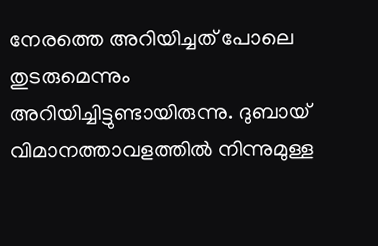നേരത്തെ അറിയിച്ചത് പോലെ തുടരുമെന്നും അറിയിച്ചിട്ടുണ്ടായിരുന്നു. ദുബായ് വിമാനത്താവളത്തില്‍ നിന്നുമുള്ള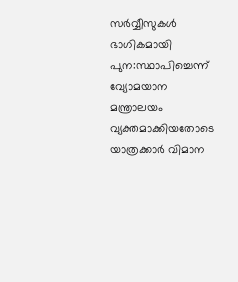സര്‍വ്വീസുകള്‍ ഭാഗികമായി പുന:സ്ഥാപിച്ചെന്ന് വ്യോമയാന മന്ത്രാലയം വ്യക്തമാക്കിയതോടെ യാത്രക്കാര്‍ വിമാന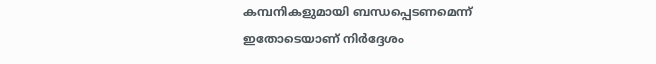കമ്പനികളുമായി ബന്ധപ്പെടണമെന്ന് ഇതോടെയാണ് നിര്‍ദ്ദേശം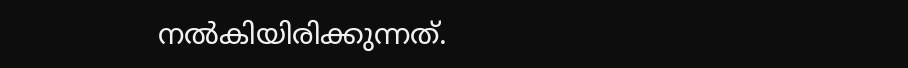നല്‍കിയിരിക്കുന്നത്.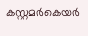കസ്റ്റമര്‍കെയര്‍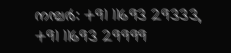നമ്പര്‍: +91 11693 29333, +91 11693 29999